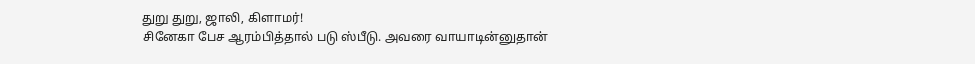துறு துறு, ஜாலி, கிளாமர்!
சினேகா பேச ஆரம்பித்தால் படு ஸ்பீடு. அவரை வாயாடின்னுதான்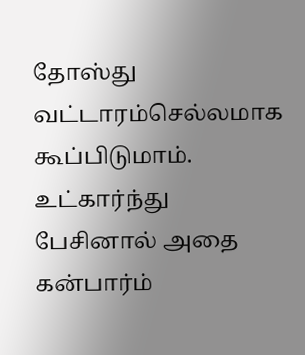தோஸ்து வட்டாரம்செல்லமாக கூப்பிடுமாம். உட்கார்ந்து பேசினால் அதை கன்பார்ம்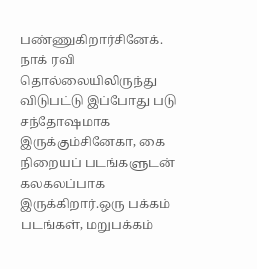பண்ணுகிறார்சினேக்.
நாக் ரவி தொல்லையிலிருந்து விடுபட்டு இப்போது படு சந்தோஷமாக இருக்கும்சினேகா, கை நிறையப் படங்களுடன் கலகலப்பாக இருக்கிறார்.ஒரு பக்கம் படங்கள், மறுபக்கம்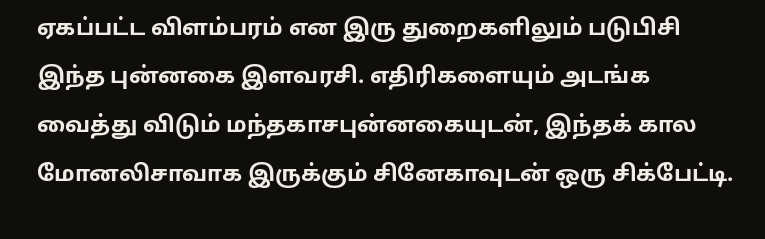ஏகப்பட்ட விளம்பரம் என இரு துறைகளிலும் படுபிசி இந்த புன்னகை இளவரசி. எதிரிகளையும் அடங்க வைத்து விடும் மந்தகாசபுன்னகையுடன், இந்தக் கால மோனலிசாவாக இருக்கும் சினேகாவுடன் ஒரு சிக்பேட்டி.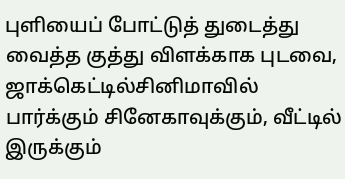புளியைப் போட்டுத் துடைத்து வைத்த குத்து விளக்காக புடவை, ஜாக்கெட்டில்சினிமாவில் பார்க்கும் சினேகாவுக்கும், வீட்டில் இருக்கும்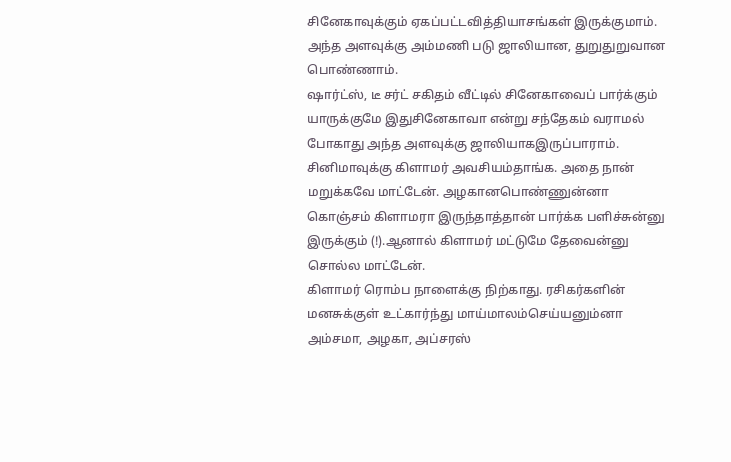சினேகாவுக்கும் ஏகப்பட்டவித்தியாசங்கள் இருக்குமாம். அந்த அளவுக்கு அம்மணி படு ஜாலியான, துறுதுறுவான பொண்ணாம்.
ஷார்ட்ஸ், டீ சர்ட் சகிதம் வீட்டில் சினேகாவைப் பார்க்கும் யாருக்குமே இதுசினேகாவா என்று சந்தேகம் வராமல் போகாது அந்த அளவுக்கு ஜாலியாகஇருப்பாராம்.
சினிமாவுக்கு கிளாமர் அவசியம்தாங்க. அதை நான் மறுக்கவே மாட்டேன். அழகானபொண்ணுன்னா கொஞ்சம் கிளாமரா இருந்தாத்தான் பார்க்க பளிச்சுன்னு இருக்கும் (!).ஆனால் கிளாமர் மட்டுமே தேவைன்னு சொல்ல மாட்டேன்.
கிளாமர் ரொம்ப நாளைக்கு நிற்காது. ரசிகர்களின் மனசுக்குள் உட்கார்ந்து மாய்மாலம்செய்யனும்னா அம்சமா, அழகா, அப்சரஸ்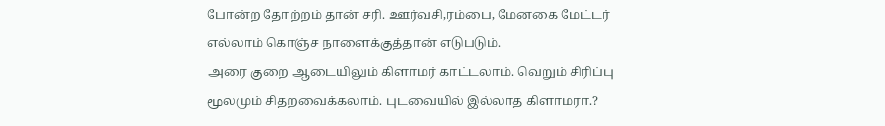போன்ற தோற்றம் தான் சரி. ஊர்வசி,ரம்பை, மேனகை மேட்டர் எல்லாம் கொஞ்ச நாளைக்குத்தான் எடுபடும்.
அரை குறை ஆடையிலும் கிளாமர் காட்டலாம். வெறும் சிரிப்பு மூலமும் சிதறவைக்கலாம். புடவையில் இல்லாத கிளாமரா.?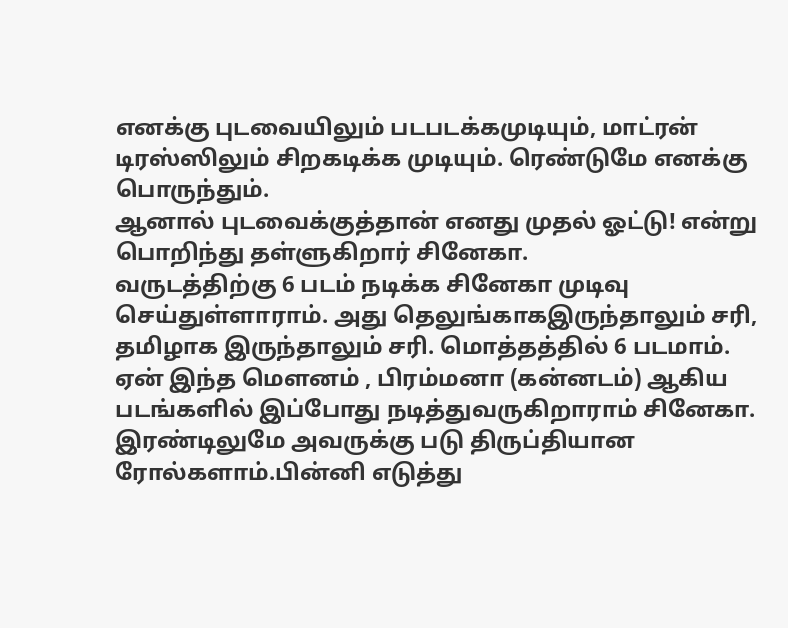எனக்கு புடவையிலும் படபடக்கமுடியும், மாட்ரன் டிரஸ்ஸிலும் சிறகடிக்க முடியும். ரெண்டுமே எனக்கு பொருந்தும்.
ஆனால் புடவைக்குத்தான் எனது முதல் ஓட்டு! என்று பொறிந்து தள்ளுகிறார் சினேகா.
வருடத்திற்கு 6 படம் நடிக்க சினேகா முடிவு செய்துள்ளாராம். அது தெலுங்காகஇருந்தாலும் சரி, தமிழாக இருந்தாலும் சரி. மொத்தத்தில் 6 படமாம்.
ஏன் இந்த மெளனம் , பிரம்மனா (கன்னடம்) ஆகிய படங்களில் இப்போது நடித்துவருகிறாராம் சினேகா. இரண்டிலுமே அவருக்கு படு திருப்தியான ரோல்களாம்.பின்னி எடுத்து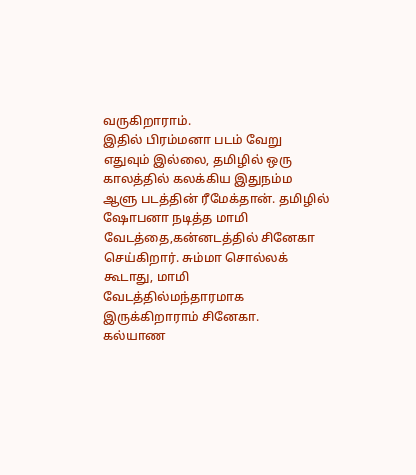வருகிறாராம்.
இதில் பிரம்மனா படம் வேறு எதுவும் இல்லை, தமிழில் ஒரு காலத்தில் கலக்கிய இதுநம்ம ஆளு படத்தின் ரீமேக்தான். தமிழில் ஷோபனா நடித்த மாமி வேடத்தை,கன்னடத்தில் சினேகா செய்கிறார். சும்மா சொல்லக் கூடாது, மாமி வேடத்தில்மந்தாரமாக இருக்கிறாராம் சினேகா.
கல்யாண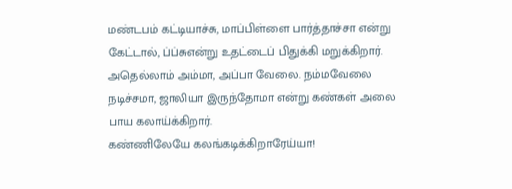மண்டபம் கட்டியாச்சு, மாப்பிள்ளை பார்த்தாச்சா என்று கேட்டால், ப்ப்சுஎன்று உதட்டைப் பிதுக்கி மறுக்கிறார். அதெல்லாம் அம்மா, அப்பா வேலை. நம்மவேலை நடிச்சமா, ஜாலியா இருந்தோமா என்று கண்கள் அலை பாய கலாய்க்கிறார்.
கண்ணிலேயே கலங்கடிக்கிறாரேய்யா!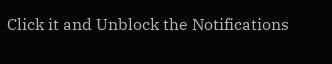Click it and Unblock the Notifications